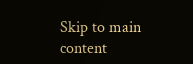Skip to main content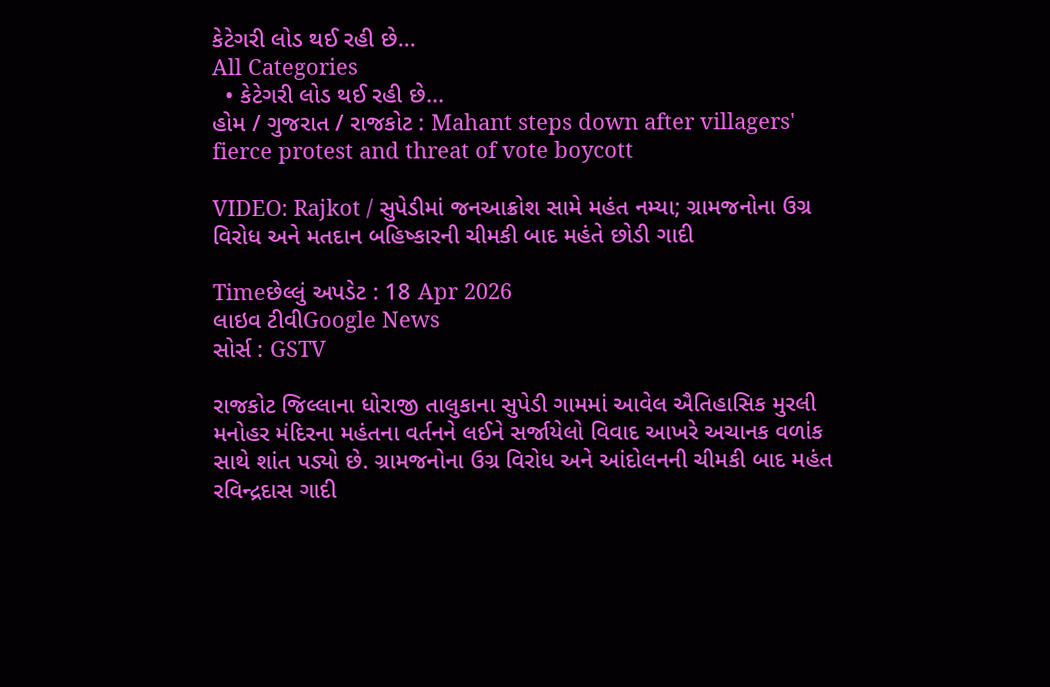કેટેગરી લોડ થઈ રહી છે...
All Categories
  • કેટેગરી લોડ થઈ રહી છે...
હોમ / ગુજરાત / રાજકોટ : Mahant steps down after villagers' fierce protest and threat of vote boycott

VIDEO: Rajkot / સુપેડીમાં જનઆક્રોશ સામે મહંત નમ્યા; ગ્રામજનોના ઉગ્ર વિરોધ અને મતદાન બહિષ્કારની ચીમકી બાદ મહંતે છોડી ગાદી

Timeછેલ્લું અપડેટ : 18 Apr 2026
લાઇવ ટીવીGoogle News
સોર્સ : GSTV

રાજકોટ જિલ્લાના ધોરાજી તાલુકાના સુપેડી ગામમાં આવેલ ઐતિહાસિક મુરલી મનોહર મંદિરના મહંતના વર્તનને લઈને સર્જાયેલો વિવાદ આખરે અચાનક વળાંક સાથે શાંત પડ્યો છે. ગ્રામજનોના ઉગ્ર વિરોધ અને આંદોલનની ચીમકી બાદ મહંત રવિન્દ્રદાસ ગાદી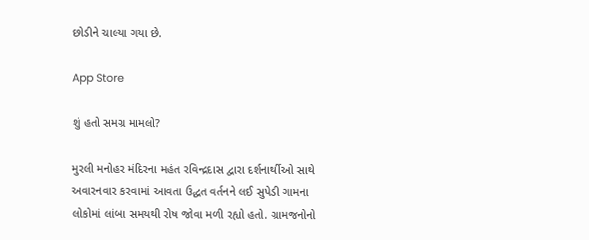છોડીને ચાલ્યા ગયા છે.

App Store

શું હતો સમગ્ર મામલો?

મુરલી મનોહર મંદિરના મહંત રવિન્દ્રદાસ દ્વારા દર્શનાર્થીઓ સાથે અવારનવાર કરવામાં આવતા ઉદ્ધત વર્તનને લઈ સુપેડી ગામના લોકોમાં લાંબા સમયથી રોષ જોવા મળી રહ્યો હતો. ગ્રામજનોનો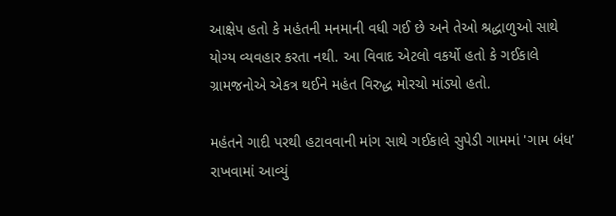આક્ષેપ હતો કે મહંતની મનમાની વધી ગઈ છે અને તેઓ શ્રદ્ધાળુઓ સાથે યોગ્ય વ્યવહાર કરતા નથી. આ વિવાદ એટલો વકર્યો હતો કે ગઈકાલે ગ્રામજનોએ એકત્ર થઈને મહંત વિરુદ્ધ મોરચો માંડ્યો હતો.

મહંતને ગાદી પરથી હટાવવાની માંગ સાથે ગઈકાલે સુપેડી ગામમાં 'ગામ બંધ' રાખવામાં આવ્યું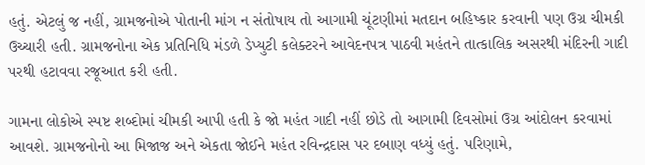હતું. એટલું જ નહીં, ગ્રામજનોએ પોતાની માંગ ન સંતોષાય તો આગામી ચૂંટણીમાં મતદાન બહિષ્કાર કરવાની પણ ઉગ્ર ચીમકી ઉચ્ચારી હતી. ગ્રામજનોના એક પ્રતિનિધિ મંડળે ડેપ્યુટી કલેક્ટરને આવેદનપત્ર પાઠવી મહંતને તાત્કાલિક અસરથી મંદિરની ગાદી પરથી હટાવવા રજૂઆત કરી હતી.

ગામના લોકોએ સ્પષ્ટ શબ્દોમાં ચીમકી આપી હતી કે જો મહંત ગાદી નહીં છોડે તો આગામી દિવસોમાં ઉગ્ર આંદોલન કરવામાં આવશે. ગ્રામજનોનો આ મિજાજ અને એકતા જોઈને મહંત રવિન્દ્રદાસ પર દબાણ વધ્યું હતું. પરિણામે,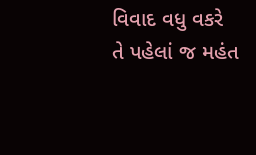વિવાદ વધુ વકરે તે પહેલાં જ મહંત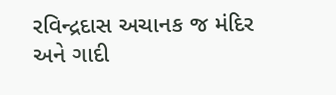રવિન્દ્રદાસ અચાનક જ મંદિર અને ગાદી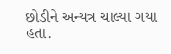છોડીને અન્યત્ર ચાલ્યા ગયા હતા.